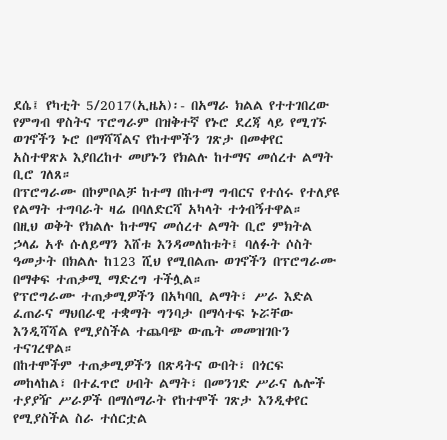ደሴ፤ የካቲት 5/2017(ኢዜአ)፡- በአማራ ክልል የተተገበረው የምግብ ዋስትና ፕሮግራም በዝቅተኛ የኑሮ ደረጃ ላይ የሚገኙ ወገኖችን ኑሮ በማሻሻልና የከተሞችን ገጽታ በመቀየር አስተዋጽኦ እያበረከተ መሆኑን የክልሉ ከተማና መሰረተ ልማት ቢሮ ገለጸ።
በፕሮግራሙ በኮምቦልቻ ከተማ በከተማ ግብርና የተሰሩ የተለያዩ የልማት ተግባራት ዛሬ በባለድርሻ አካላት ተጎብኝተዋል።
በዚህ ወቅት የክልሉ ከተማና መሰረተ ልማት ቢሮ ምክትል ኃላፊ አቶ ሱለይማን እሸቱ እንዳመለከቱት፤ ባለፉት ሶስት ዓመታት በክልሉ ከ123 ሺህ የሚበልጡ ወገኖችን በፕሮግራሙ በማቀፍ ተጠቃሚ ማድረግ ተችሏል።
የፕሮግራሙ ተጠቃሚዎችን በአካባቢ ልማት፣ ሥራ እድል ፈጠራና ማህበራዊ ተቋማት ግንባታ በማሳተፍ ኑሯቸው እንዲሻሻል የሚያስችል ተጨባጭ ውጤት መመዝገቡን ተናገረዋል።
በከተሞችም ተጠቃሚዎችን በጽዳትና ውበት፣ በጎርፍ መከላከል፣ በተፈጥሮ ሀብት ልማት፣ በመንገድ ሥራና ሌሎች ተያያዥ ሥራዎች በማሰማራት የከተሞች ገጽታ እንዲቀየር የሚያስችል ስራ ተሰርቷል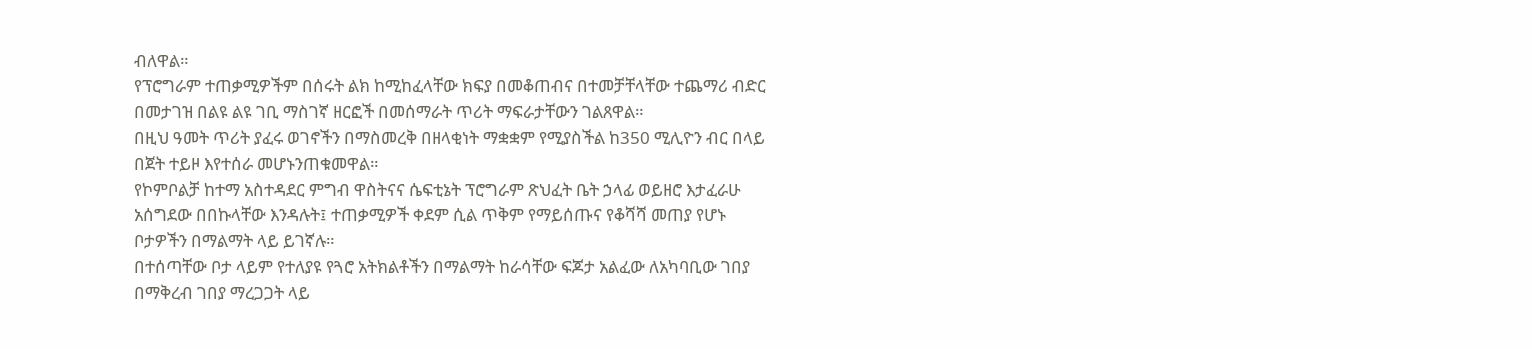ብለዋል።
የፕሮግራም ተጠቃሚዎችም በሰሩት ልክ ከሚከፈላቸው ክፍያ በመቆጠብና በተመቻቸላቸው ተጨማሪ ብድር በመታገዝ በልዩ ልዩ ገቢ ማስገኛ ዘርፎች በመሰማራት ጥሪት ማፍራታቸውን ገልጸዋል።
በዚህ ዓመት ጥሪት ያፈሩ ወገኖችን በማስመረቅ በዘላቂነት ማቋቋም የሚያስችል ከ350 ሚሊዮን ብር በላይ በጀት ተይዞ እየተሰራ መሆኑንጠቁመዋል።
የኮምቦልቻ ከተማ አስተዳደር ምግብ ዋስትናና ሴፍቲኔት ፕሮግራም ጽህፈት ቤት ኃላፊ ወይዘሮ እታፈራሁ አሰግደው በበኩላቸው እንዳሉት፤ ተጠቃሚዎች ቀደም ሲል ጥቅም የማይሰጡና የቆሻሻ መጠያ የሆኑ ቦታዎችን በማልማት ላይ ይገኛሉ።
በተሰጣቸው ቦታ ላይም የተለያዩ የጓሮ አትክልቶችን በማልማት ከራሳቸው ፍጆታ አልፈው ለአካባቢው ገበያ በማቅረብ ገበያ ማረጋጋት ላይ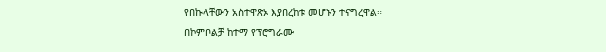የበኩላቸውን አስተዋጽኦ እያበረከቱ መሆኑን ተናግረዋል።
በኮምቦልቻ ከተማ የፕሮግራሙ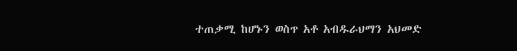ተጠቃሚ ከሆኑን ወስጥ አቶ አብዱራህማን አህመድ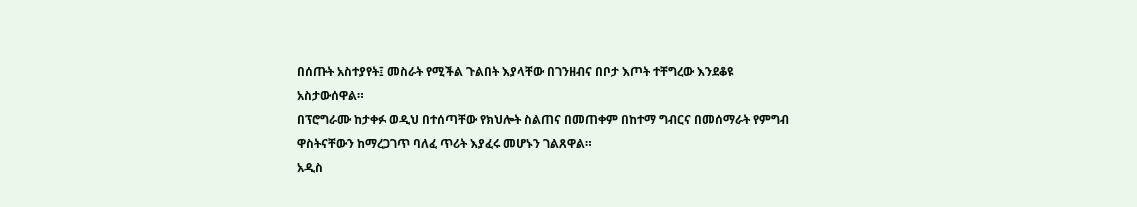በሰጡት አስተያየት፤ መስራት የሚችል ጉልበት እያላቸው በገንዘብና በቦታ እጦት ተቸግረው እንደቆዩ አስታውሰዋል።
በፕሮግራሙ ከታቀፉ ወዲህ በተሰጣቸው የክህሎት ስልጠና በመጠቀም በከተማ ግብርና በመሰማራት የምግብ ዋስትናቸውን ከማረጋገጥ ባለፈ ጥሪት እያፈሩ መሆኑን ገልጸዋል።
አዲስ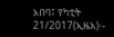አበባ፤ የካቲት 21/2017(ኢዜአ)፡-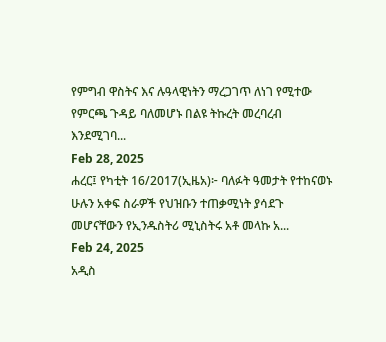የምግብ ዋስትና እና ሉዓላዊነትን ማረጋገጥ ለነገ የሚተው የምርጫ ጉዳይ ባለመሆኑ በልዩ ትኩረት መረባረብ እንደሚገባ...
Feb 28, 2025
ሐረር፤ የካቲት 16/2017(ኢዜአ)፦ ባለፉት ዓመታት የተከናወኑ ሁሉን አቀፍ ስራዎች የህዝቡን ተጠቃሚነት ያሳደጉ መሆናቸውን የኢንዱስትሪ ሚኒስትሩ አቶ መላኩ አ...
Feb 24, 2025
አዲስ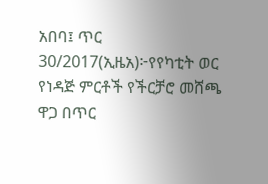አበባ፤ ጥር 30/2017(ኢዜአ)፦የየካቲት ወር የነዳጅ ምርቶች የችርቻሮ መሸጫ ዋጋ በጥር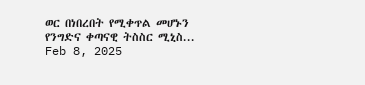ወር በነበረበት የሚቀጥል መሆኑን የንግድና ቀጣናዊ ትስስር ሚኒስ...
Feb 8, 2025